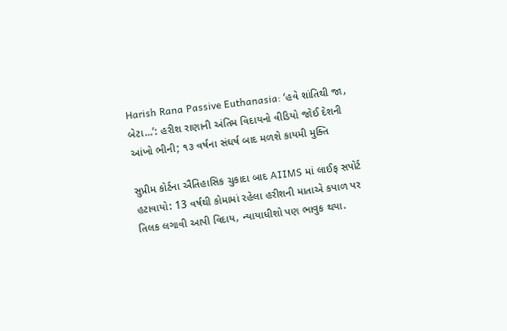Harish Rana Passive Euthanasia: ‘હવે શાંતિથી જા, બેટા…’: હરીશ રાણાની અંતિમ વિદાયનો વીડિયો જોઈ દેશની આંખો ભીની; ૧૩ વર્ષના સંઘર્ષ બાદ મળશે કાયમી મુક્તિ

સુપ્રીમ કોર્ટના ઐતિહાસિક ચુકાદા બાદ AIIMS માં લાઈફ સપોર્ટ હટાવાયો: 13 વર્ષથી કોમામાં રહેલા હરીશની માતાએ કપાળ પર તિલક લગાવી આપી વિદાય, ન્યાયાધીશો પણ ભાવુક થયા.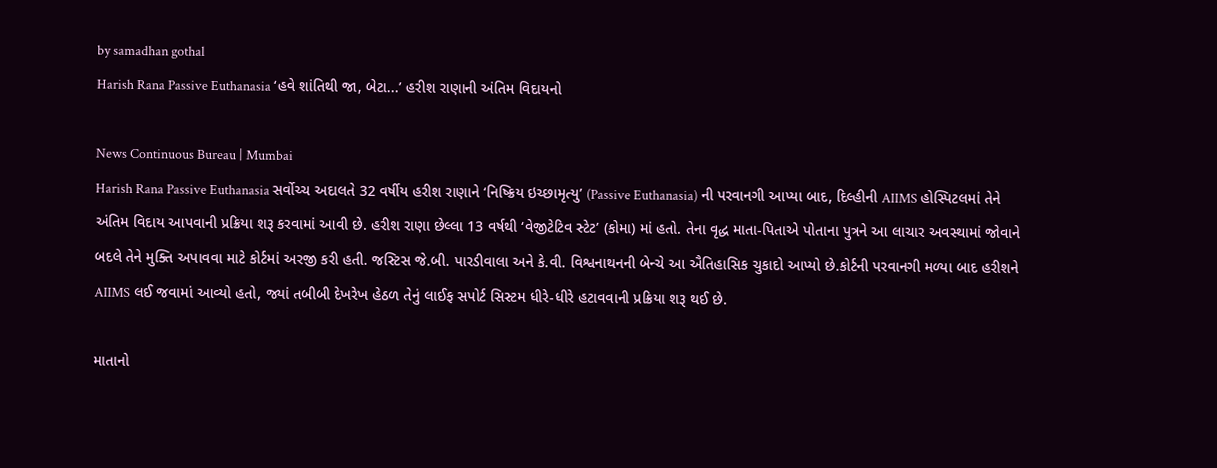by samadhan gothal
Harish Rana Passive Euthanasia ‘હવે શાંતિથી જા, બેટા...’ હરીશ રાણાની અંતિમ વિદાયનો

News Continuous Bureau | Mumbai
Harish Rana Passive Euthanasia સર્વોચ્ચ અદાલતે 32 વર્ષીય હરીશ રાણાને ‘નિષ્ક્રિય ઇચ્છામૃત્યુ’ (Passive Euthanasia) ની પરવાનગી આપ્યા બાદ, દિલ્હીની AIIMS હોસ્પિટલમાં તેને અંતિમ વિદાય આપવાની પ્રક્રિયા શરૂ કરવામાં આવી છે. હરીશ રાણા છેલ્લા 13 વર્ષથી ‘વેજીટેટિવ સ્ટેટ’ (કોમા) માં હતો. તેના વૃદ્ધ માતા-પિતાએ પોતાના પુત્રને આ લાચાર અવસ્થામાં જોવાને બદલે તેને મુક્તિ અપાવવા માટે કોર્ટમાં અરજી કરી હતી. જસ્ટિસ જે.બી. પારડીવાલા અને કે.વી. વિશ્વનાથનની બેન્ચે આ ઐતિહાસિક ચુકાદો આપ્યો છે.કોર્ટની પરવાનગી મળ્યા બાદ હરીશને AIIMS લઈ જવામાં આવ્યો હતો, જ્યાં તબીબી દેખરેખ હેઠળ તેનું લાઈફ સપોર્ટ સિસ્ટમ ધીરે-ધીરે હટાવવાની પ્રક્રિયા શરૂ થઈ છે.

માતાનો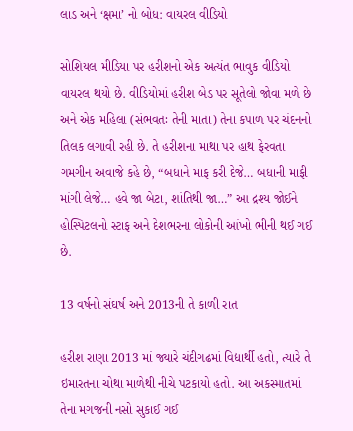લાડ અને ‘ક્ષમા’ નો બોધ: વાયરલ વીડિયો

સોશિયલ મીડિયા પર હરીશનો એક અત્યંત ભાવુક વીડિયો વાયરલ થયો છે. વીડિયોમાં હરીશ બેડ પર સૂતેલો જોવા મળે છે અને એક મહિલા (સંભવતઃ તેની માતા) તેના કપાળ પર ચંદનનો તિલક લગાવી રહી છે. તે હરીશના માથા પર હાથ ફેરવતા ગમગીન અવાજે કહે છે, “બધાને માફ કરી દેજે… બધાની માફી માંગી લેજે… હવે જા બેટા, શાંતિથી જા…” આ દ્રશ્ય જોઈને હોસ્પિટલનો સ્ટાફ અને દેશભરના લોકોની આંખો ભીની થઈ ગઈ છે.

13 વર્ષનો સંઘર્ષ અને 2013ની તે કાળી રાત

હરીશ રાણા 2013 માં જ્યારે ચંદીગઢમાં વિદ્યાર્થી હતો, ત્યારે તે ઇમારતના ચોથા માળેથી નીચે પટકાયો હતો. આ અકસ્માતમાં તેના મગજની નસો સુકાઈ ગઈ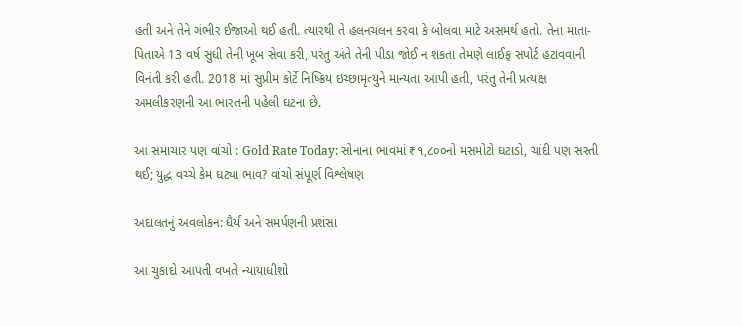હતી અને તેને ગંભીર ઈજાઓ થઈ હતી. ત્યારથી તે હલનચલન કરવા કે બોલવા માટે અસમર્થ હતો. તેના માતા-પિતાએ 13 વર્ષ સુધી તેની ખૂબ સેવા કરી, પરંતુ અંતે તેની પીડા જોઈ ન શકતા તેમણે લાઈફ સપોર્ટ હટાવવાની વિનંતી કરી હતી. 2018 માં સુપ્રીમ કોર્ટે નિષ્ક્રિય ઇચ્છામૃત્યુને માન્યતા આપી હતી, પરંતુ તેની પ્રત્યક્ષ અમલીકરણની આ ભારતની પહેલી ઘટના છે.

આ સમાચાર પણ વાંચો : Gold Rate Today: સોનાના ભાવમાં ₹૧,૮૦૦નો મસમોટો ઘટાડો, ચાંદી પણ સસ્તી થઈ; યુદ્ધ વચ્ચે કેમ ઘટ્યા ભાવ? વાંચો સંપૂર્ણ વિશ્લેષણ

અદાલતનું અવલોકન: ધૈર્ય અને સમર્પણની પ્રશંસા

આ ચુકાદો આપતી વખતે ન્યાયાધીશો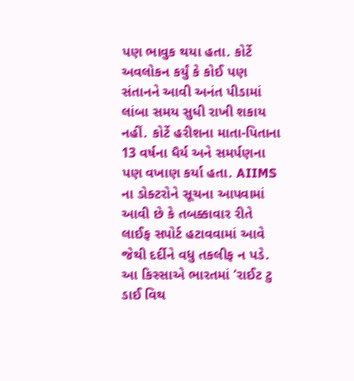પણ ભાવુક થયા હતા. કોર્ટે અવલોકન કર્યું કે કોઈ પણ સંતાનને આવી અનંત પીડામાં લાંબા સમય સુધી રાખી શકાય નહીં. કોર્ટે હરીશના માતા-પિતાના 13 વર્ષના ધૈર્ય અને સમર્પણના પણ વખાણ કર્યા હતા. AIIMS ના ડોક્ટરોને સૂચના આપવામાં આવી છે કે તબક્કાવાર રીતે લાઈફ સપોર્ટ હટાવવામાં આવે જેથી દર્દીને વધુ તકલીફ ન પડે. આ કિસ્સાએ ભારતમાં ‘રાઈટ ટુ ડાઈ વિથ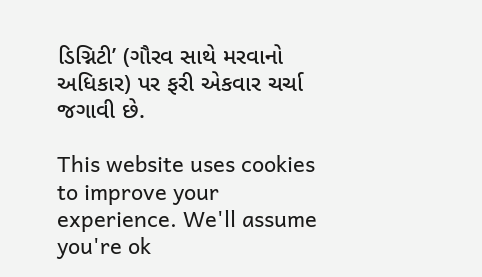ડિગ્નિટી’ (ગૌરવ સાથે મરવાનો અધિકાર) પર ફરી એકવાર ચર્ચા જગાવી છે.

This website uses cookies to improve your experience. We'll assume you're ok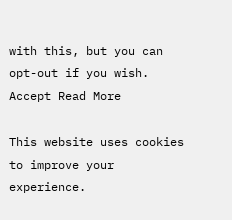with this, but you can opt-out if you wish. Accept Read More

This website uses cookies to improve your experience.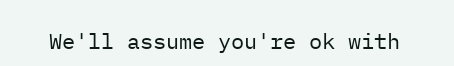We'll assume you're ok with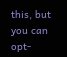this, but you can opt-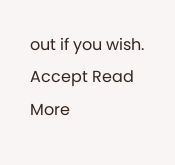out if you wish. Accept Read More